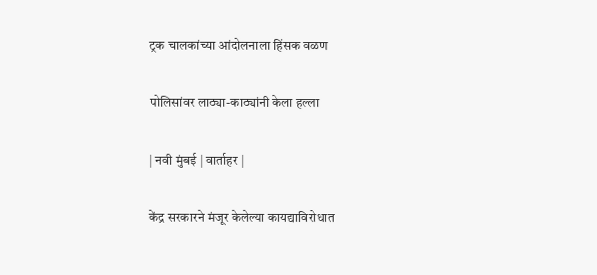ट्रक चालकांच्या आंदोलनाला हिंसक वळण

पोलिसांवर लाठ्या-काठ्यांनी केला हल्ला

| नवी मुंबई | वार्ताहर |

केंद्र सरकारने मंजूर केलेल्या कायद्याविरोधात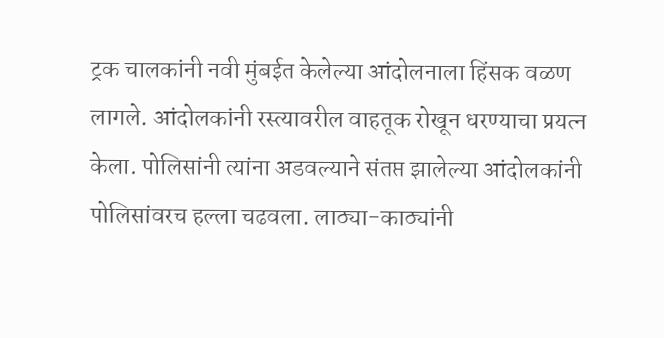ट्रक चालकांनी नवी मुंबईत केलेल्या आंदोलनाला हिंसक वळण लागले. आंदोलकांनी रस्त्यावरील वाहतूक रोखून धरण्याचा प्रयत्न केला. पोलिसांनी त्यांना अडवल्याने संतप्त झालेल्या आंदोलकांनी पोलिसांवरच हल्ला चढवला. लाठ्या-काठ्यांनी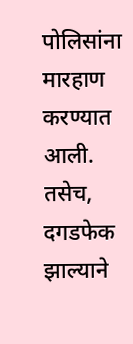पोलिसांना मारहाण करण्यात आली. तसेच, दगडफेक झाल्याने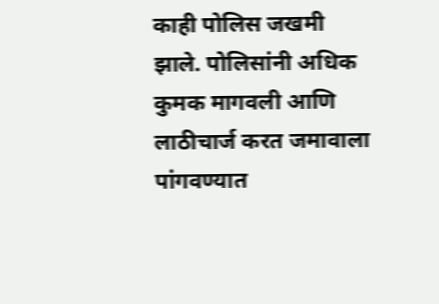काही पोलिस जखमी झाले. पोलिसांनी अधिक कुमक मागवली आणि लाठीचार्ज करत जमावाला पांगवण्यात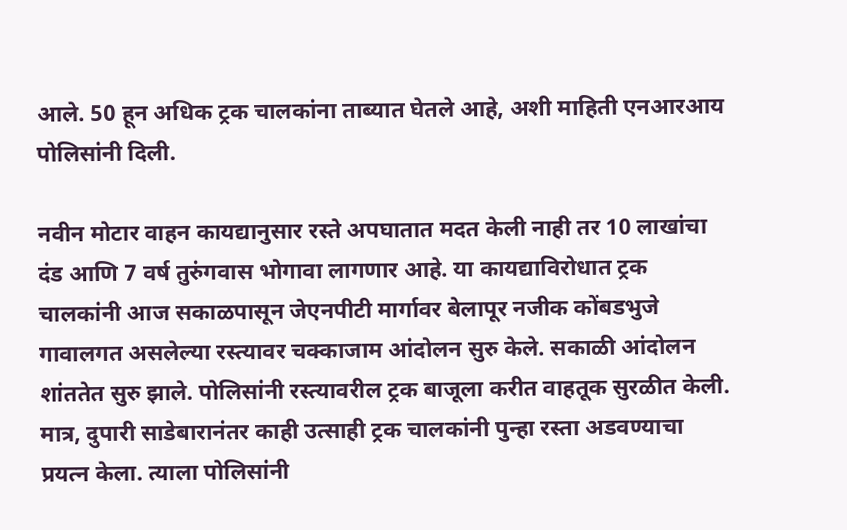आले. 50 हून अधिक ट्रक चालकांना ताब्यात घेतले आहे, अशी माहिती एनआरआय पोलिसांनी दिली.

नवीन मोटार वाहन कायद्यानुसार रस्ते अपघातात मदत केली नाही तर 10 लाखांचा दंड आणि 7 वर्ष तुरुंगवास भोगावा लागणार आहे. या कायद्याविरोधात ट्रक चालकांनी आज सकाळपासून जेएनपीटी मार्गावर बेलापूर नजीक कोंबडभुजे गावालगत असलेल्या रस्त्यावर चक्काजाम आंदोलन सुरु केले. सकाळी आंदोलन शांततेत सुरु झाले. पोलिसांनी रस्त्यावरील ट्रक बाजूला करीत वाहतूक सुरळीत केली. मात्र, दुपारी साडेबारानंतर काही उत्साही ट्रक चालकांनी पुन्हा रस्ता अडवण्याचा प्रयत्न केला. त्याला पोलिसांनी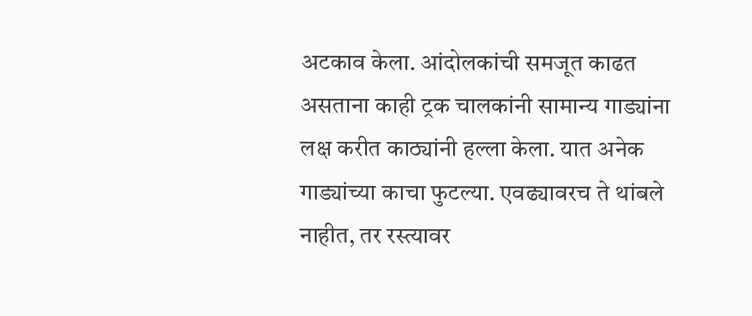अटकाव केला. आंदोलकांची समजूत काढत असताना काही ट्रक चालकांनी सामान्य गाड्यांना लक्ष करीत काठ्यांनी हल्ला केला. यात अनेक गाड्यांच्या काचा फुटल्या. एवढ्यावरच ते थांबले नाहीत, तर रस्त्यावर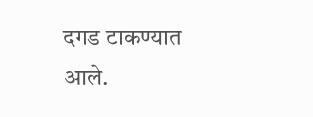दगड टाकण्यात आले.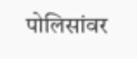पोलिसांवर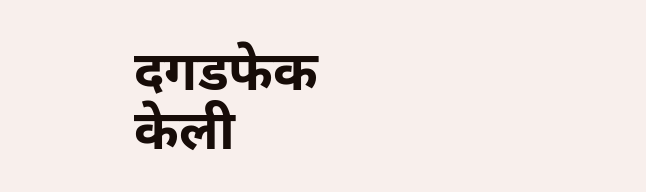दगडफेक केली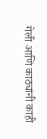गेली आणि काठ्यांनी काही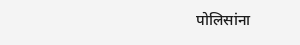पोलिसांना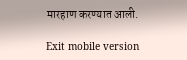मारहाण करण्यात आली.

Exit mobile version